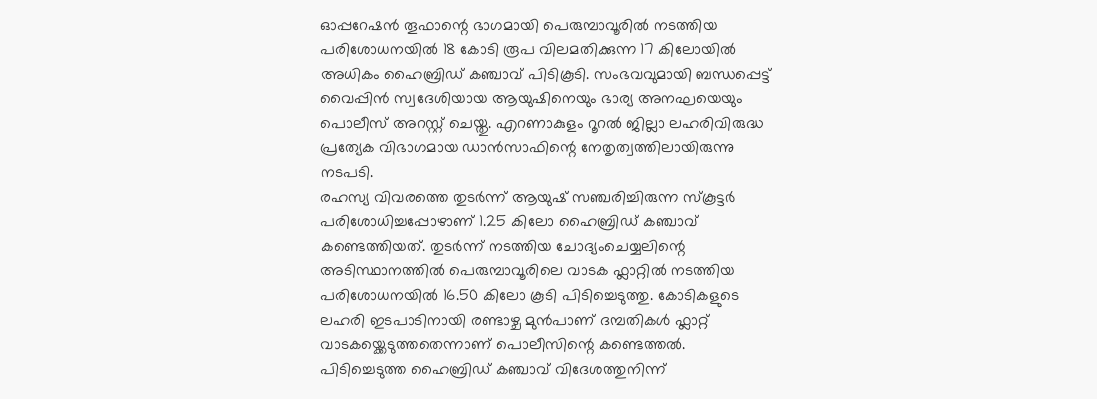ഓപ്പറേഷൻ തൂഫാന്റെ ഭാഗമായി പെരുമ്പാവൂരിൽ നടത്തിയ പരിശോധനയിൽ 18 കോടി രൂപ വിലമതിക്കുന്ന 17 കിലോയിൽ അധികം ഹൈബ്രിഡ് കഞ്ചാവ് പിടികൂടി. സംഭവവുമായി ബന്ധപ്പെട്ട് വൈപ്പിൻ സ്വദേശിയായ ആയുഷിനെയും ഭാര്യ അനഘയെയും പൊലീസ് അറസ്റ്റ് ചെയ്തു. എറണാകുളം റൂറൽ ജില്ലാ ലഹരിവിരുദ്ധ പ്രത്യേക വിഭാഗമായ ഡാൻസാഫിന്റെ നേതൃത്വത്തിലായിരുന്നു നടപടി.
രഹസ്യ വിവരത്തെ തുടർന്ന് ആയുഷ് സഞ്ചരിച്ചിരുന്ന സ്കൂട്ടർ പരിശോധിച്ചപ്പോഴാണ് 1.25 കിലോ ഹൈബ്രിഡ് കഞ്ചാവ് കണ്ടെത്തിയത്. തുടർന്ന് നടത്തിയ ചോദ്യംചെയ്യലിന്റെ അടിസ്ഥാനത്തിൽ പെരുമ്പാവൂരിലെ വാടക ഫ്ലാറ്റിൽ നടത്തിയ പരിശോധനയിൽ 16.50 കിലോ കൂടി പിടിച്ചെടുത്തു. കോടികളുടെ ലഹരി ഇടപാടിനായി രണ്ടാഴ്ച മുൻപാണ് ദമ്പതികൾ ഫ്ലാറ്റ് വാടകയ്ക്കെടുത്തതെന്നാണ് പൊലീസിന്റെ കണ്ടെത്തൽ.
പിടിച്ചെടുത്ത ഹൈബ്രിഡ് കഞ്ചാവ് വിദേശത്തുനിന്ന്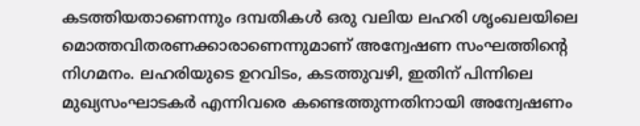കടത്തിയതാണെന്നും ദമ്പതികൾ ഒരു വലിയ ലഹരി ശൃംഖലയിലെ മൊത്തവിതരണക്കാരാണെന്നുമാണ് അന്വേഷണ സംഘത്തിന്റെ നിഗമനം. ലഹരിയുടെ ഉറവിടം, കടത്തുവഴി, ഇതിന് പിന്നിലെ മുഖ്യസംഘാടകർ എന്നിവരെ കണ്ടെത്തുന്നതിനായി അന്വേഷണം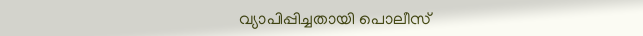വ്യാപിപ്പിച്ചതായി പൊലീസ്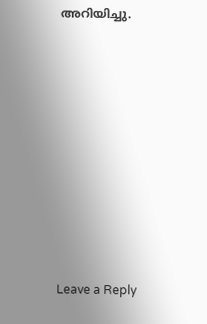അറിയിച്ചു.











Leave a Reply